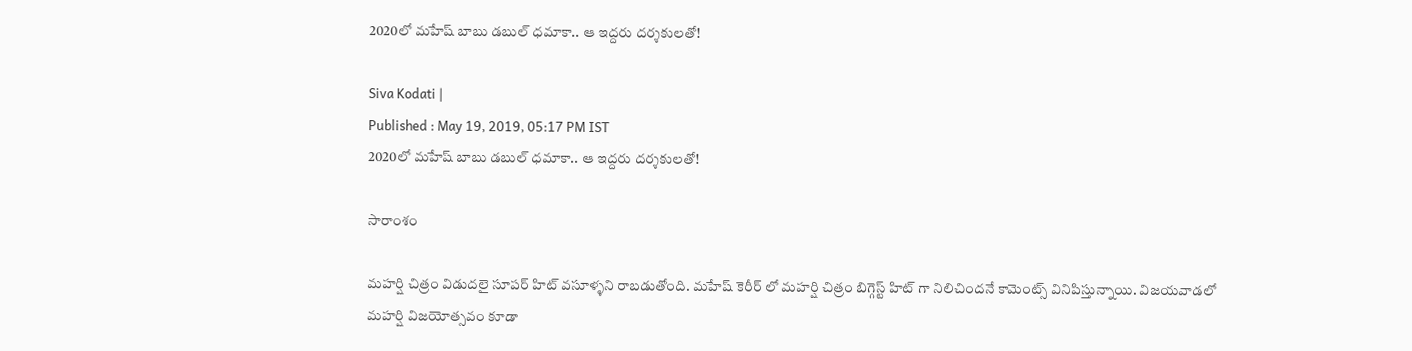2020లో మహేష్ బాబు డబుల్ ధమాకా.. ఆ ఇద్దరు దర్శకులతో!

Siva Kodati |
Published : May 19, 2019, 05:17 PM IST
2020లో మహేష్ బాబు డబుల్ ధమాకా.. ఆ ఇద్దరు దర్శకులతో!

సారాంశం

మహర్షి చిత్రం విడుదలై సూపర్ హిట్ వసూళ్ళని రాబడుతోంది. మహేష్ కెరీర్ లో మహర్షి చిత్రం బిగ్గెస్ట్ హిట్ గా నిలిచిందనే కామెంట్స్ వినిపిస్తున్నాయి. విజయవాడలో మహర్షి విజయోత్సవం కూడా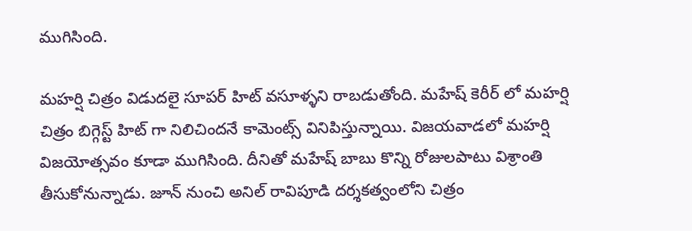ముగిసింది.

మహర్షి చిత్రం విడుదలై సూపర్ హిట్ వసూళ్ళని రాబడుతోంది. మహేష్ కెరీర్ లో మహర్షి చిత్రం బిగ్గెస్ట్ హిట్ గా నిలిచిందనే కామెంట్స్ వినిపిస్తున్నాయి. విజయవాడలో మహర్షి విజయోత్సవం కూడా ముగిసింది. దీనితో మహేష్ బాబు కొన్ని రోజులపాటు విశ్రాంతి తీసుకోనున్నాడు. జూన్ నుంచి అనిల్ రావిపూడి దర్శకత్వంలోని చిత్రం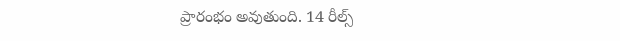ప్రారంభం అవుతుంది. 14 రీల్స్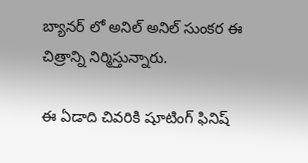బ్యానర్ లో అనిల్ అనిల్ సుంకర ఈ చిత్రాన్ని నిర్మిస్తున్నారు.

ఈ ఏడాది చివరికి షూటింగ్ ఫినిష్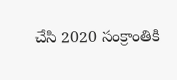చేసి 2020 సంక్రాంతికి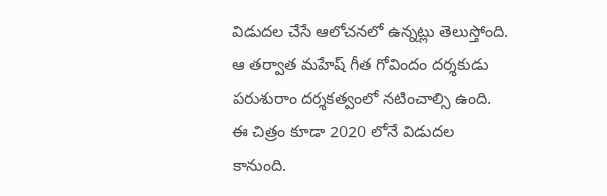విడుదల చేసే ఆలోచనలో ఉన్నట్లు తెలుస్తోంది. ఆ తర్వాత మహేష్ గీత గోవిందం దర్శకుడు పరుశురాం దర్శకత్వంలో నటించాల్సి ఉంది. ఈ చిత్రం కూడా 2020 లోనే విడుదల కానుంది.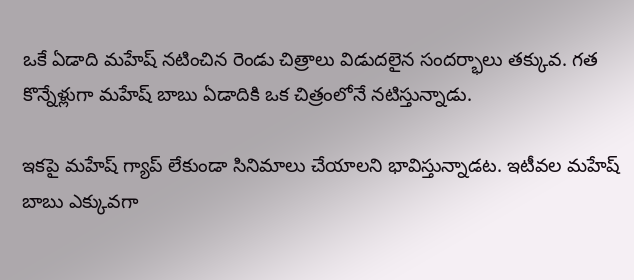ఒకే ఏడాది మహేష్ నటించిన రెండు చిత్రాలు విడుదలైన సందర్భాలు తక్కువ. గత కొన్నేళ్లుగా మహేష్ బాబు ఏడాదికి ఒక చిత్రంలోనే నటిస్తున్నాడు.

ఇకపై మహేష్ గ్యాప్ లేకుండా సినిమాలు చేయాలని భావిస్తున్నాడట. ఇటీవల మహేష్ బాబు ఎక్కువగా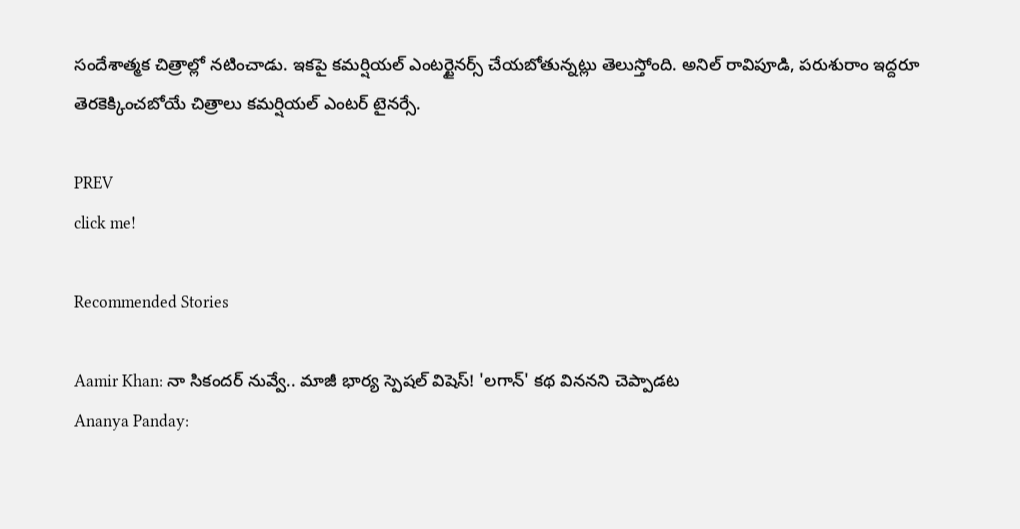సందేశాత్మక చిత్రాల్లో నటించాడు. ఇకపై కమర్షియల్ ఎంటర్టైనర్స్ చేయబోతున్నట్లు తెలుస్తోంది. అనిల్ రావిపూడి, పరుశురాం ఇద్దరూ తెరకెక్కించబోయే చిత్రాలు కమర్షియల్ ఎంటర్ టైనర్సే.

PREV
click me!

Recommended Stories

Aamir Khan: నా సికందర్ నువ్వే.. మాజీ భార్య స్పెషల్ విషెస్! 'లగాన్' కథ విననని చెప్పాడట
Ananya Panday: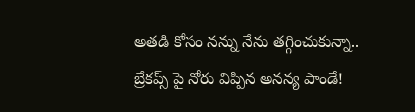అతడి కోసం నన్ను నేను తగ్గించుకున్నా.. బ్రేకప్స్ పై నోరు విప్పిన అనన్య పాండే!